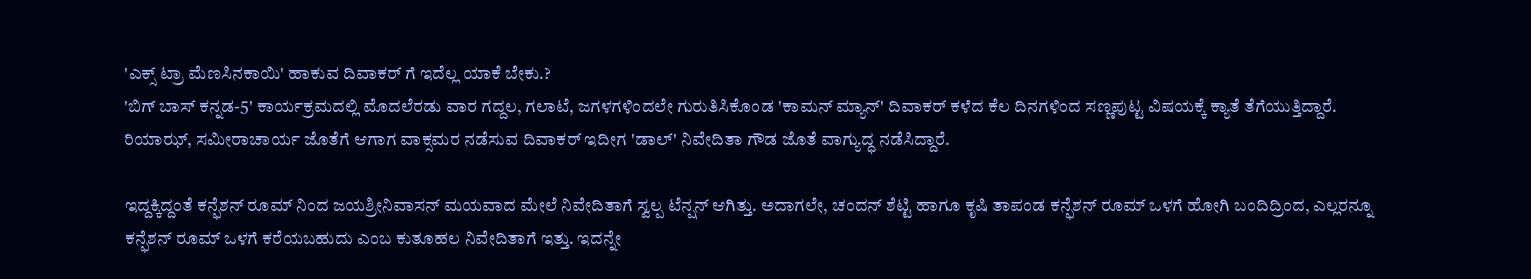'ಎಕ್ಸ್ ಟ್ರಾ ಮೆಣಸಿನಕಾಯಿ' ಹಾಕುವ ದಿವಾಕರ್ ಗೆ ಇದೆಲ್ಲ ಯಾಕೆ ಬೇಕು.?
'ಬಿಗ್ ಬಾಸ್ ಕನ್ನಡ-5' ಕಾರ್ಯಕ್ರಮದಲ್ಲಿ ಮೊದಲೆರಡು ವಾರ ಗದ್ದಲ, ಗಲಾಟೆ, ಜಗಳಗಳಿಂದಲೇ ಗುರುತಿಸಿಕೊಂಡ 'ಕಾಮನ್ ಮ್ಯಾನ್' ದಿವಾಕರ್ ಕಳೆದ ಕೆಲ ದಿನಗಳಿಂದ ಸಣ್ಣಪುಟ್ಟ ವಿಷಯಕ್ಕೆ ಕ್ಯಾತೆ ತೆಗೆಯುತ್ತಿದ್ದಾರೆ.
ರಿಯಾಝ್, ಸಮೀರಾಚಾರ್ಯ ಜೊತೆಗೆ ಆಗಾಗ ವಾಕ್ಸಮರ ನಡೆಸುವ ದಿವಾಕರ್ ಇದೀಗ 'ಡಾಲ್' ನಿವೇದಿತಾ ಗೌಡ ಜೊತೆ ವಾಗ್ಯುದ್ಧ ನಡೆಸಿದ್ದಾರೆ.

ಇದ್ದಕ್ಕಿದ್ದಂತೆ ಕನ್ಫೆಶನ್ ರೂಮ್ ನಿಂದ ಜಯಶ್ರೀನಿವಾಸನ್ ಮಯವಾದ ಮೇಲೆ ನಿವೇದಿತಾಗೆ ಸ್ವಲ್ಪ ಟೆನ್ಷನ್ ಆಗಿತ್ತು. ಅದಾಗಲೇ, ಚಂದನ್ ಶೆಟ್ಟಿ ಹಾಗೂ ಕೃಷಿ ತಾಪಂಡ ಕನ್ಫೆಶನ್ ರೂಮ್ ಒಳಗೆ ಹೋಗಿ ಬಂದಿದ್ರಿಂದ, ಎಲ್ಲರನ್ನೂ ಕನ್ಫೆಶನ್ ರೂಮ್ ಒಳಗೆ ಕರೆಯಬಹುದು ಎಂಬ ಕುತೂಹಲ ನಿವೇದಿತಾಗೆ ಇತ್ತು. ಇದನ್ನೇ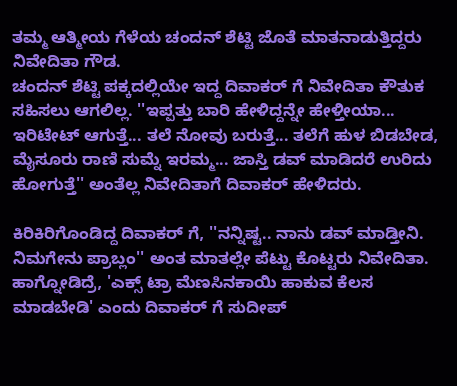ತಮ್ಮ ಆತ್ಮೀಯ ಗೆಳೆಯ ಚಂದನ್ ಶೆಟ್ಟಿ ಜೊತೆ ಮಾತನಾಡುತ್ತಿದ್ದರು ನಿವೇದಿತಾ ಗೌಡ.
ಚಂದನ್ ಶೆಟ್ಟಿ ಪಕ್ಕದಲ್ಲಿಯೇ ಇದ್ದ ದಿವಾಕರ್ ಗೆ ನಿವೇದಿತಾ ಕೌತುಕ ಸಹಿಸಲು ಆಗಲಿಲ್ಲ. ''ಇಪ್ಪತ್ತು ಬಾರಿ ಹೇಳಿದ್ದನ್ನೇ ಹೇಳ್ತೀಯಾ... ಇರಿಟೇಟ್ ಆಗುತ್ತೆ... ತಲೆ ನೋವು ಬರುತ್ತೆ... ತಲೆಗೆ ಹುಳ ಬಿಡಬೇಡ, ಮೈಸೂರು ರಾಣಿ ಸುಮ್ನೆ ಇರಮ್ಮ... ಜಾಸ್ತಿ ಡವ್ ಮಾಡಿದರೆ ಉರಿದು ಹೋಗುತ್ತೆ'' ಅಂತೆಲ್ಲ ನಿವೇದಿತಾಗೆ ದಿವಾಕರ್ ಹೇಳಿದರು.

ಕಿರಿಕಿರಿಗೊಂಡಿದ್ದ ದಿವಾಕರ್ ಗೆ, ''ನನ್ನಿಷ್ಟ.. ನಾನು ಡವ್ ಮಾಡ್ತೀನಿ. ನಿಮಗೇನು ಪ್ರಾಬ್ಲಂ'' ಅಂತ ಮಾತಲ್ಲೇ ಪೆಟ್ಟು ಕೊಟ್ಟರು ನಿವೇದಿತಾ.
ಹಾಗ್ನೋಡಿದ್ರೆ, 'ಎಕ್ಸ್ ಟ್ರಾ ಮೆಣಸಿನಕಾಯಿ ಹಾಕುವ ಕೆಲಸ ಮಾಡಬೇಡಿ' ಎಂದು ದಿವಾಕರ್ ಗೆ ಸುದೀಪ್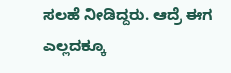ಸಲಹೆ ನೀಡಿದ್ದರು. ಆದ್ರೆ ಈಗ ಎಲ್ಲದಕ್ಕೂ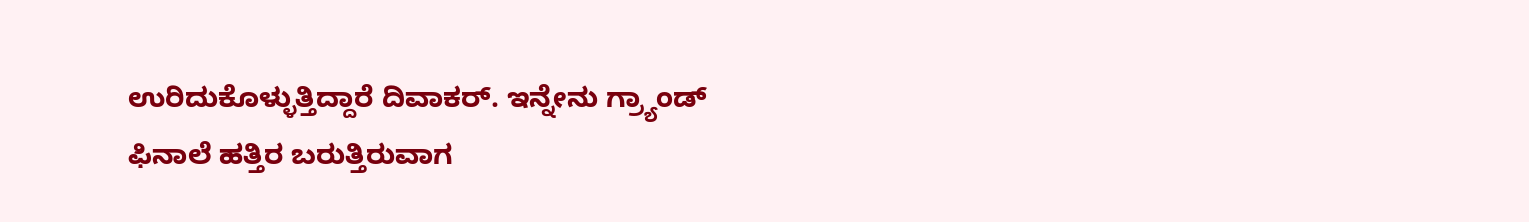ಉರಿದುಕೊಳ್ಳುತ್ತಿದ್ದಾರೆ ದಿವಾಕರ್. ಇನ್ನೇನು ಗ್ರ್ಯಾಂಡ್ ಫಿನಾಲೆ ಹತ್ತಿರ ಬರುತ್ತಿರುವಾಗ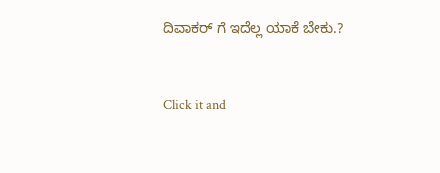ದಿವಾಕರ್ ಗೆ ಇದೆಲ್ಲ ಯಾಕೆ ಬೇಕು.?


Click it and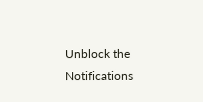Unblock the Notifications